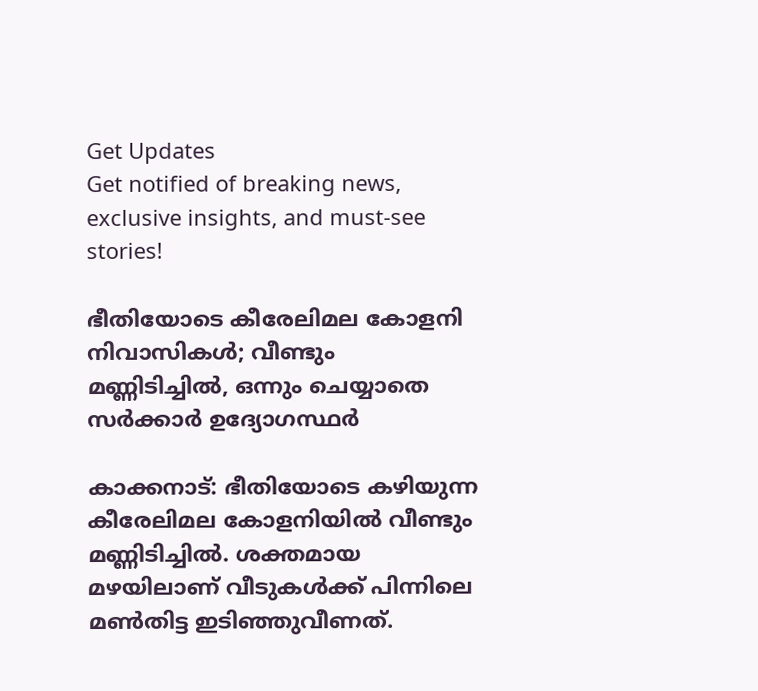Get Updates
Get notified of breaking news, exclusive insights, and must-see stories!

ഭീതിയോടെ കീരേലിമല കോളനി നിവാസികൾ; വീണ്ടും മണ്ണിടിച്ചിൽ, ഒന്നും ചെയ്യാതെ സർക്കാർ ഉദ്യോഗസ്ഥർ

കാക്കനാട്: ഭീതിയോടെ കഴിയുന്ന കീരേലിമല കോളനിയില്‍ വീണ്ടും മണ്ണിടിച്ചില്‍. ശക്തമായ മഴയിലാണ് വീടുകള്‍ക്ക് പിന്നിലെ മണ്‍തിട്ട ഇടിഞ്ഞുവീണത്.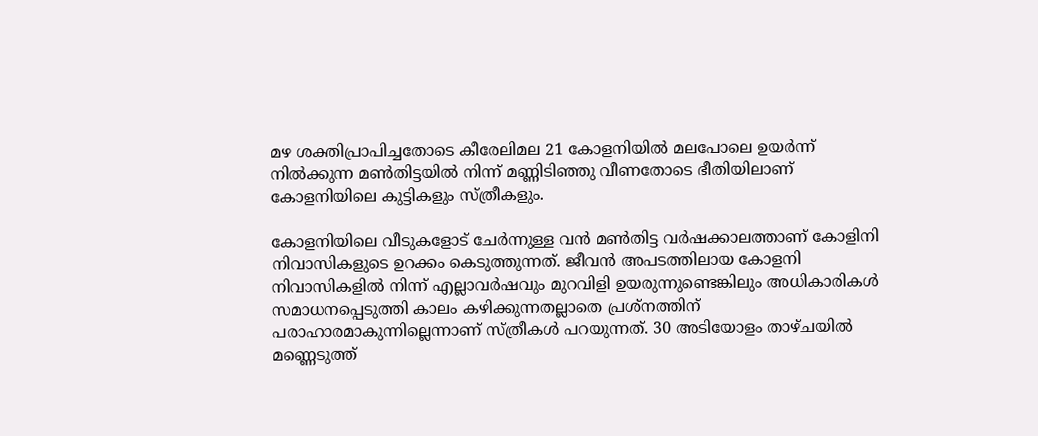മഴ ശക്തിപ്രാപിച്ചതോടെ കീരേലിമല 21 കോളനിയില്‍ മലപോലെ ഉയര്‍ന്ന് നില്‍ക്കുന്ന മണ്‍തിട്ടയില്‍ നിന്ന് മണ്ണിടിഞ്ഞു വീണതോടെ ഭീതിയിലാണ് കോളനിയിലെ കുട്ടികളും സ്ത്രീകളും.

കോളനിയിലെ വീടുകളോട് ചേര്‍ന്നുള്ള വന്‍ മണ്‍തിട്ട വര്‍ഷക്കാലത്താണ് കോളിനി നിവാസികളുടെ ഉറക്കം കെടുത്തുന്നത്. ജീവന്‍ അപടത്തിലായ കോളനി നിവാസികളില്‍ നിന്ന് എല്ലാവര്‍ഷവും മുറവിളി ഉയരുന്നുണ്ടെങ്കിലും അധികാരികള്‍ സമാധനപ്പെടുത്തി കാലം കഴിക്കുന്നതല്ലാതെ പ്രശ്‌നത്തിന് പരാഹാരമാകുന്നില്ലെന്നാണ് സ്ത്രീകള്‍ പറയുന്നത്. 30 അടിയോളം താഴ്ചയില്‍ മണ്ണെടുത്ത്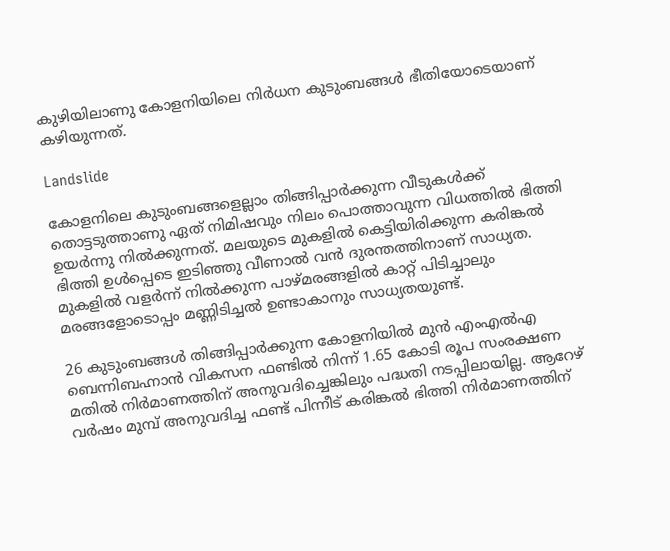കുഴിയിലാണു കോളനിയിലെ നിര്‍ധന കുടുംബങ്ങള്‍ ഭീതിയോടെയാണ് കഴിയുന്നത്.

Landslide

കോളനിലെ കുടുംബങ്ങളെല്ലാം തിങ്ങിപ്പാര്‍ക്കുന്ന വീടുകള്‍ക്ക് തൊട്ടടുത്താണു ഏത് നിമിഷവും നിലം പൊത്താവുന്ന വിധത്തില്‍ ഭിത്തി ഉയര്‍ന്നു നില്‍ക്കുന്നത്. മലയുടെ മുകളില്‍ കെട്ടിയിരിക്കുന്ന കരിങ്കല്‍ ഭിത്തി ഉള്‍പ്പെടെ ഇടിഞ്ഞു വീണാല്‍ വന്‍ ദുരന്തത്തിനാണ് സാധ്യത. മുകളില്‍ വളര്‍ന്ന് നില്‍ക്കുന്ന പാഴ്മരങ്ങളില്‍ കാറ്റ് പിടിച്ചാലും മരങ്ങളോടൊപ്പം മണ്ണിടിച്ചല്‍ ഉണ്ടാകാനും സാധ്യതയുണ്ട്.

26 കുടുംബങ്ങള്‍ തിങ്ങിപ്പാര്‍ക്കുന്ന കോളനിയില്‍ മുന്‍ എംഎല്‍എ ബെന്നിബഹ്നാന്‍ വികസന ഫണ്ടില്‍ നിന്ന് 1.65 കോടി രൂപ സംരക്ഷണ മതില്‍ നിര്‍മാണത്തിന് അനുവദിച്ചെങ്കിലും പദ്ധതി നടപ്പിലായില്ല. ആറേഴ് വര്‍ഷം മുമ്പ് അനുവദിച്ച ഫണ്ട് പിന്നീട് കരിങ്കല്‍ ഭിത്തി നിര്‍മാണത്തിന്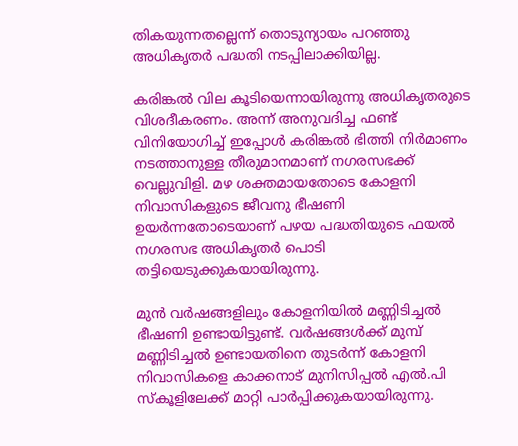തികയുന്നതല്ലെന്ന് തൊടുന്യായം പറഞ്ഞു അധികൃതര്‍ പദ്ധതി നടപ്പിലാക്കിയില്ല.

കരിങ്കല്‍ വില കൂടിയെന്നായിരുന്നു അധികൃതരുടെ വിശദീകരണം. അന്ന് അനുവദിച്ച ഫണ്ട് വിനിയോഗിച്ച് ഇപ്പോള്‍ കരിങ്കല്‍ ഭിത്തി നിര്‍മാണം നടത്താനുള്ള തീരുമാനമാണ് നഗരസഭക്ക് വെല്ലുവിളി. മഴ ശക്തമായതോടെ കോളനി നിവാസികളുടെ ജീവനു ഭീഷണി ഉയര്‍ന്നതോടെയാണ് പഴയ പദ്ധതിയുടെ ഫയല്‍ നഗരസഭ അധികൃതര്‍ പൊടി തട്ടിയെടുക്കുകയായിരുന്നു.

മുന്‍ വര്‍ഷങ്ങളിലും കോളനിയില്‍ മണ്ണിടിച്ചല്‍ ഭീഷണി ഉണ്ടായിട്ടുണ്ട്. വര്‍ഷങ്ങള്‍ക്ക് മുമ്പ് മണ്ണിടിച്ചല്‍ ഉണ്ടായതിനെ തുടര്‍ന്ന് കോളനി നിവാസികളെ കാക്കനാട് മുനിസിപ്പല്‍ എല്‍.പി സ്‌കൂളിലേക്ക് മാറ്റി പാര്‍പ്പിക്കുകയായിരുന്നു.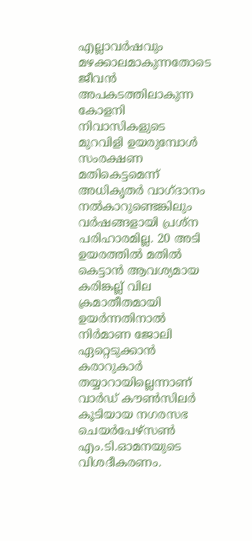എല്ലാവര്‍ഷവും മഴക്കാലമാകുന്നതോടെ ജീവന്‍ അപകടത്തിലാകുന്ന കോളനി നിവാസികളുടെ മുറവിളി ഉയരുമ്പോള്‍ സംരക്ഷണ മതികെട്ടമെന്ന് അധികൃതര്‍ വാഗ്ദാനം നല്‍കാറുണ്ടെങ്കിലും വര്‍ഷങ്ങളായി പ്രശ്‌ന പരിഹാരമില്ല. 20 അടി ഉയരത്തില്‍ മതില്‍ കെട്ടാന്‍ ആവശ്യമായ കരിങ്കല്ല് വില ക്രമാതീതമായി ഉയര്‍ന്നതിനാല്‍ നിര്‍മാണ ജോലി ഏറ്റെടുക്കാന്‍ കരാറുകാര്‍ തയ്യാറായില്ലെന്നാണ് വാര്‍ഡ് കൗണ്‍സിലര്‍ കൂടിയായ നഗരസഭ ചെയര്‍പേഴ്‌സണ്‍ എം.ടി.ഓമനയുടെ വിശദീകരണം.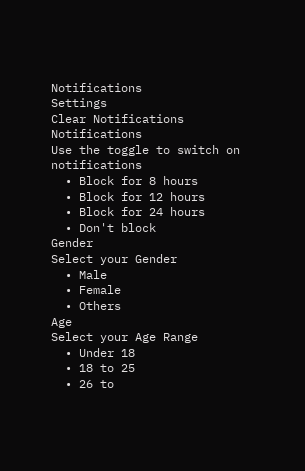Notifications
Settings
Clear Notifications
Notifications
Use the toggle to switch on notifications
  • Block for 8 hours
  • Block for 12 hours
  • Block for 24 hours
  • Don't block
Gender
Select your Gender
  • Male
  • Female
  • Others
Age
Select your Age Range
  • Under 18
  • 18 to 25
  • 26 to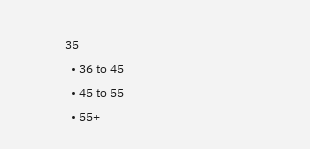35
  • 36 to 45
  • 45 to 55
  • 55+